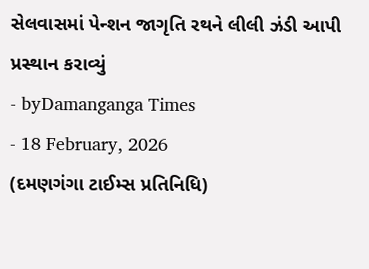સેલવાસમાં પેન્શન જાગૃતિ રથને લીલી ઝંડી આપી પ્રસ્થાન કરાવ્યું
- byDamanganga Times
- 18 February, 2026
(દમણગંગા ટાઈમ્સ પ્રતિનિધિ)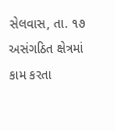સેલવાસ, તા. ૧૭ અસંગઠિત ક્ષેત્રમાં કામ કરતા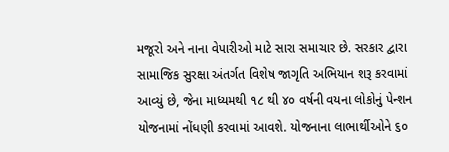મજૂરો અને નાના વેપારીઓ માટે સારા સમાચાર છે. સરકાર દ્વારા સામાજિક સુરક્ષા અંતર્ગત વિશેષ જાગૃતિ અભિયાન શરૂ કરવામાં આવ્યું છે, જેના માધ્યમથી ૧૮ થી ૪૦ વર્ષની વયના લોકોનું પેન્શન યોજનામાં નોંધણી કરવામાં આવશે. યોજનાના લાભાર્થીઓને ૬૦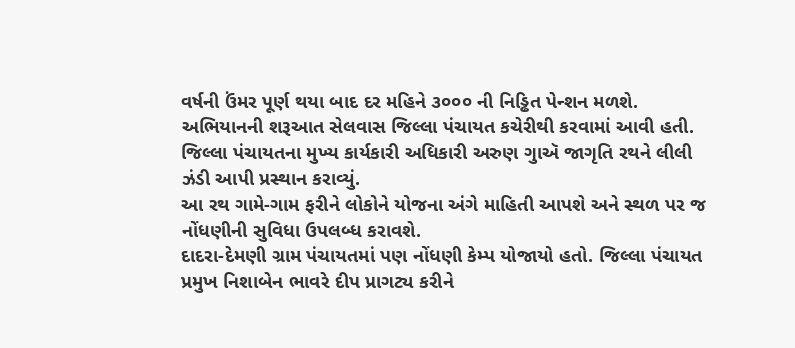વર્ષની ઉંમર પૂર્ણ થયા બાદ દર મહિને ૩૦૦૦ ની નિડ્ઢિત પેન્શન મળશે.
અભિયાનની શરૂઆત સેલવાસ જિલ્લા પંચાયત કચેરીથી કરવામાં આવી હતી. જિલ્લા પંચાયતના મુખ્ય કાર્યકારી અધિકારી અરુણ ગુાઍ જાગૃતિ રથને લીલી ઝંડી આપી પ્રસ્થાન કરાવ્યું.
આ રથ ગામે-ગામ ફરીને લોકોને યોજના અંગે માહિતી આપશે અને સ્થળ પર જ નોંધણીની સુવિધા ઉપલબ્ધ કરાવશે.
દાદરા-દેમણી ગ્રામ પંચાયતમાં પણ નોંધણી કેમ્પ યોજાયો હતો. જિલ્લા પંચાયત પ્રમુખ નિશાબેન ભાવરે દીપ પ્રાગટ્ય કરીને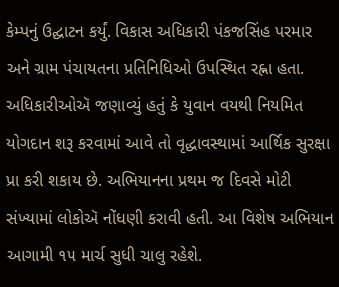કેમ્પનું ઉદ્ઘાટન કર્યું. વિકાસ અધિકારી પંકજસિંહ પરમાર અને ગ્રામ પંચાયતના પ્રતિનિધિઓ ઉપસ્થિત રહ્ના હતા.
અધિકારીઓઍ જણાવ્યું હતું કે યુવાન વયથી નિયમિત યોગદાન શરૂ કરવામાં આવે તો વૃદ્ધાવસ્થામાં આર્થિક સુરક્ષા પ્રા કરી શકાય છે. અભિયાનના પ્રથમ જ દિવસે મોટી સંખ્યામાં લોકોઍ નોંધણી કરાવી હતી. આ વિશેષ અભિયાન આગામી ૧૫ માર્ચ સુધી ચાલુ રહેશે.